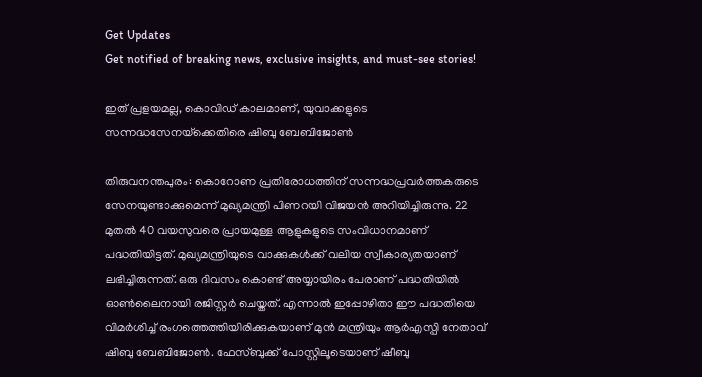Get Updates
Get notified of breaking news, exclusive insights, and must-see stories!

ഇത് പ്രളയമല്ല, കൊവിഡ് കാലമാണ്, യുവാക്കളുടെ സന്നദ്ധസേനയ്‌ക്കെതിരെ ഷിബു ബേബിജോണ്‍

തിരുവനന്തപുരം: കൊറോണ പ്രതിരോധത്തിന് സന്നദ്ധപ്രവര്‍ത്തകരുടെ സേനയുണ്ടാക്കുമെന്ന് മുഖ്യമന്ത്രി പിണറയി വിജയന്‍ അറിയിച്ചിരുന്നു. 22 മുതല്‍ 40 വയസുവരെ പ്രായമുള്ള ആളുകളുടെ സംവിധാനമാണ് പദ്ധതിയിട്ടത്. മുഖ്യമന്ത്രിയുടെ വാക്കുകള്‍ക്ക് വലിയ സ്വീകാര്യതയാണ് ലഭിച്ചിരുന്നത്. ഒരു ദിവസം കൊണ്ട് അയ്യായിരം പേരാണ് പദ്ധതിയില്‍ ഓണ്‍ലൈനായി രജിസ്റ്റര്‍ ചെയ്തത്. എന്നാല്‍ ഇപ്പോഴിതാ ഈ പദ്ധതിയെ വിമര്‍ശിച്ച് രംഗത്തെത്തിയിരിക്കുകയാണ് മുന്‍ മന്ത്രിയും ആര്‍എസ്പി നേതാവ് ഷിബു ബേബിജോണ്‍. ഫേസ്ബുക്ക് പോസ്റ്റിലൂടെയാണ് ഷീബു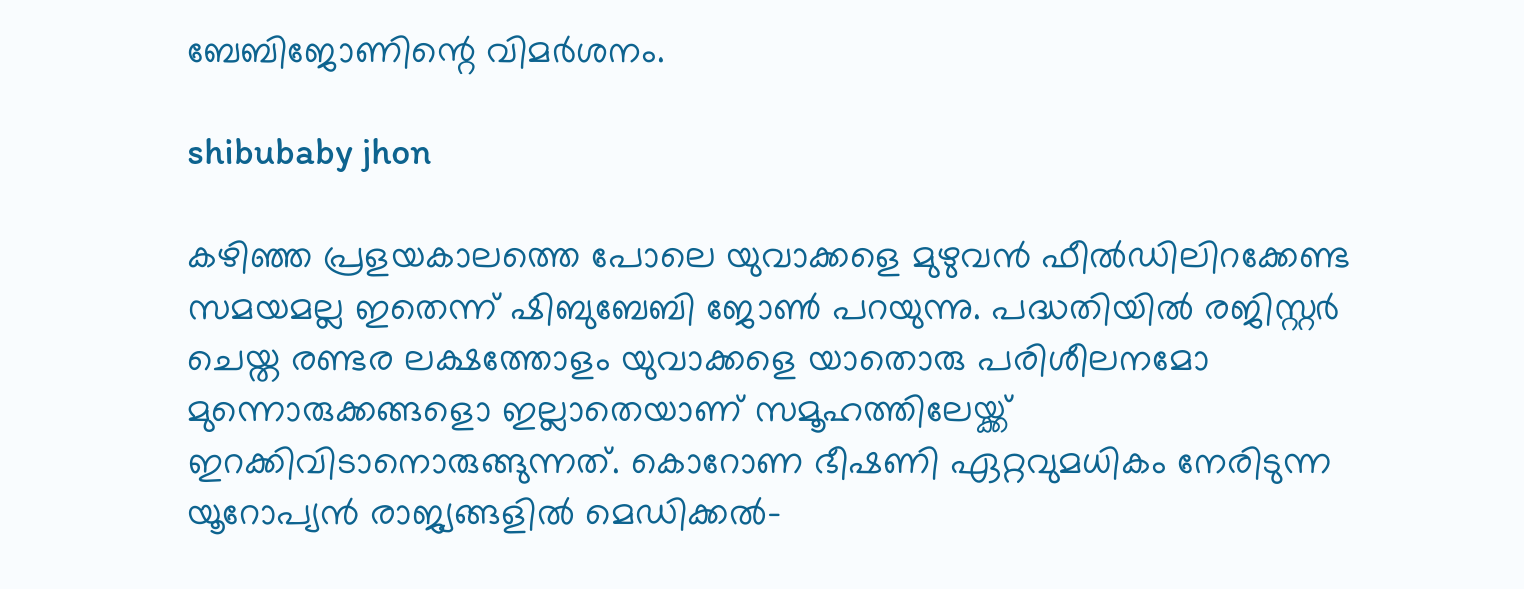ബേബിജോണിന്റെ വിമര്‍ശനം.

shibubaby jhon

കഴിഞ്ഞ പ്രളയകാലത്തെ പോലെ യുവാക്കളെ മുഴുവന്‍ ഫീല്‍ഡിലിറക്കേണ്ട സമയമല്ല ഇതെന്ന് ഷിബുബേബി ജോണ്‍ പറയുന്നു. പദ്ധതിയില്‍ രജിസ്റ്റര്‍ ചെയ്ത രണ്ടര ലക്ഷത്തോളം യുവാക്കളെ യാതൊരു പരിശീലനമോ മുന്നൊരുക്കങ്ങളൊ ഇല്ലാതെയാണ് സമൂഹത്തിലേയ്ക്ക് ഇറക്കിവിടാനൊരുങ്ങുന്നത്. കൊറോണ ഭീഷണി ഏറ്റവുമധികം നേരിടുന്ന യൂറോപ്യന്‍ രാജ്യങ്ങളില്‍ മെഡിക്കല്‍-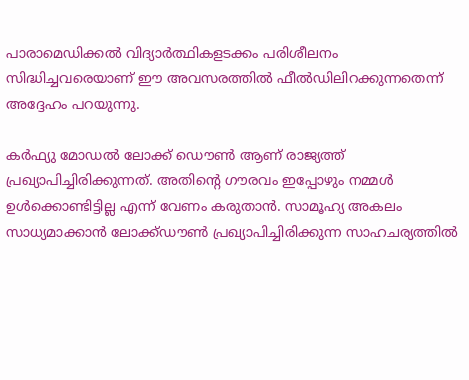പാരാമെഡിക്കല്‍ വിദ്യാര്‍ത്ഥികളടക്കം പരിശീലനം സിദ്ധിച്ചവരെയാണ് ഈ അവസരത്തില്‍ ഫീല്‍ഡിലിറക്കുന്നതെന്ന് അദ്ദേഹം പറയുന്നു.

കര്‍ഫ്യു മോഡല്‍ ലോക്ക് ഡൌണ്‍ ആണ് രാജ്യത്ത് പ്രഖ്യാപിച്ചിരിക്കുന്നത്. അതിന്റെ ഗൗരവം ഇപ്പോഴും നമ്മള്‍ ഉള്‍ക്കൊണ്ടിട്ടില്ല എന്ന് വേണം കരുതാന്‍. സാമൂഹ്യ അകലം സാധ്യമാക്കാന്‍ ലോക്ക്ഡൗണ്‍ പ്രഖ്യാപിച്ചിരിക്കുന്ന സാഹചര്യത്തില്‍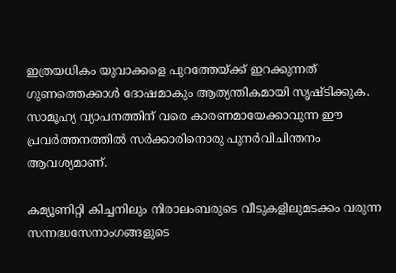ഇത്രയധികം യുവാക്കളെ പുറത്തേയ്ക്ക് ഇറക്കുന്നത് ഗുണത്തെക്കാള്‍ ദോഷമാകും ആത്യന്തികമായി സൃഷ്ടിക്കുക. സാമൂഹ്യ വ്യാപനത്തിന് വരെ കാരണമായേക്കാവുന്ന ഈ പ്രവര്‍ത്തനത്തില്‍ സര്‍ക്കാരിനൊരു പുനര്‍വിചിന്തനം ആവശ്യമാണ്.

കമ്യൂണിറ്റി കിച്ചനിലും നിരാലംബരുടെ വീടുകളിലുമടക്കം വരുന്ന സന്നദ്ധസേനാംഗങ്ങളുടെ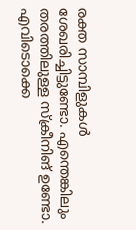രക്ത സാമ്പിളുകള്‍ ശേഖരിച്ചിട്ടുണ്ടോ. എന്തെങ്കിലും തരത്തിലുള്ള സ്‌ക്രീനിങ് ഉണ്ടോ. എവിടൊക്കെ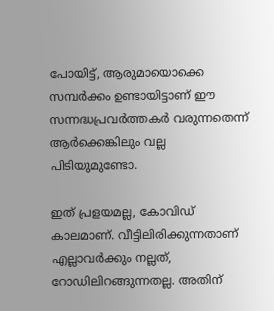പോയിട്ട്, ആരുമായൊക്കെ സമ്പര്‍ക്കം ഉണ്ടായിട്ടാണ് ഈ സന്നദ്ധപ്രവര്‍ത്തകര്‍ വരുന്നതെന്ന് ആര്‍ക്കെങ്കിലും വല്ല പിടിയുമുണ്ടോ.

ഇത് പ്രളയമല്ല, കോവിഡ് കാലമാണ്. വീട്ടിലിരിക്കുന്നതാണ് എല്ലാവര്‍ക്കും നല്ലത്, റോഡിലിറങ്ങുന്നതല്ല. അതിന്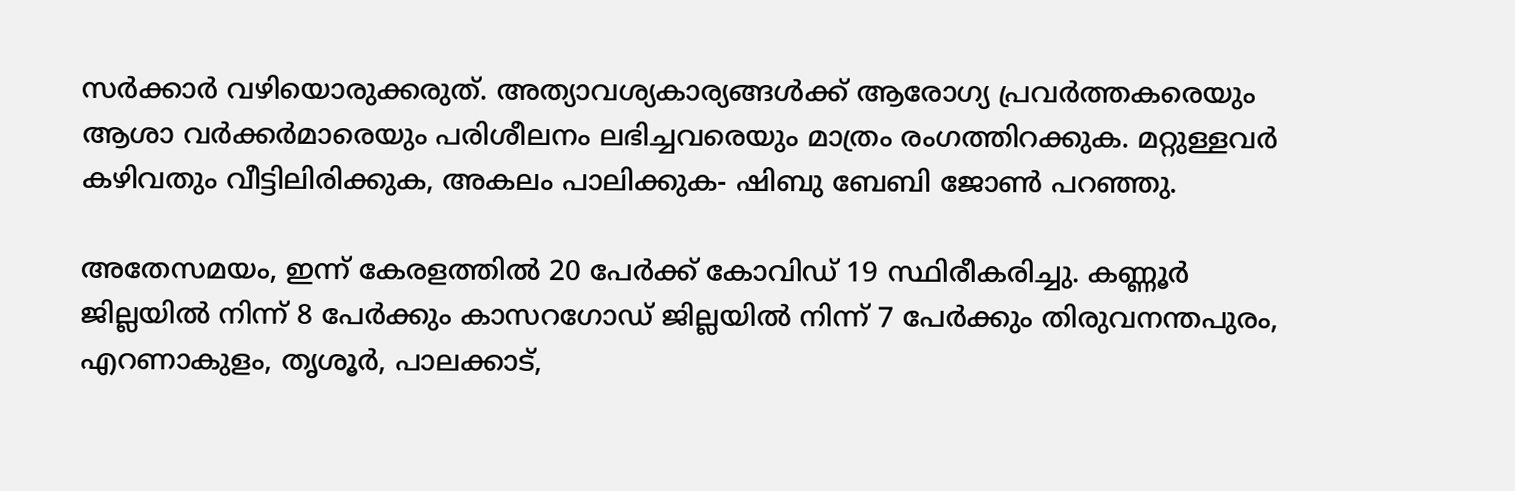സര്‍ക്കാര്‍ വഴിയൊരുക്കരുത്. അത്യാവശ്യകാര്യങ്ങള്‍ക്ക് ആരോഗ്യ പ്രവര്‍ത്തകരെയും ആശാ വര്‍ക്കര്‍മാരെയും പരിശീലനം ലഭിച്ചവരെയും മാത്രം രംഗത്തിറക്കുക. മറ്റുള്ളവര്‍ കഴിവതും വീട്ടിലിരിക്കുക, അകലം പാലിക്കുക- ഷിബു ബേബി ജോണ്‍ പറഞ്ഞു.

അതേസമയം, ഇന്ന് കേരളത്തില്‍ 20 പേര്‍ക്ക് കോവിഡ് 19 സ്ഥിരീകരിച്ചു. കണ്ണൂര്‍ ജില്ലയില്‍ നിന്ന് 8 പേര്‍ക്കും കാസറഗോഡ് ജില്ലയില്‍ നിന്ന് 7 പേര്‍ക്കും തിരുവനന്തപുരം, എറണാകുളം, തൃശൂര്‍, പാലക്കാട്,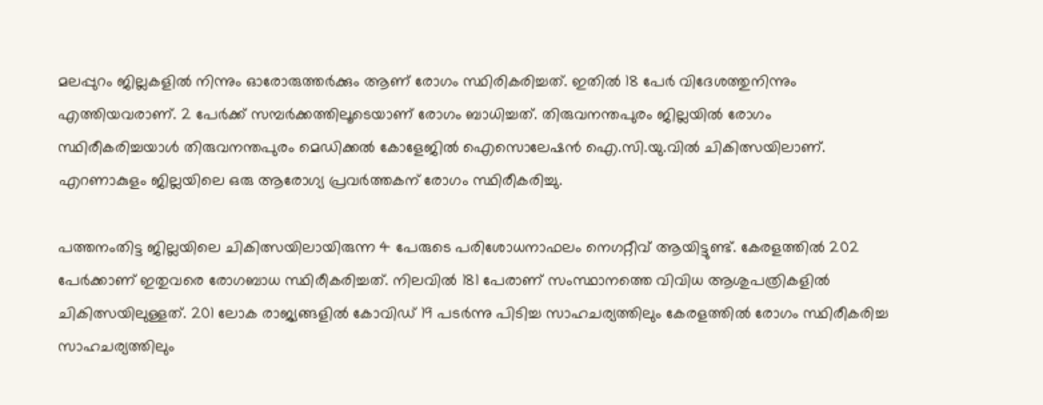മലപ്പുറം ജില്ലകളില്‍ നിന്നും ഓരോരുത്തര്‍ക്കും ആണ് രോഗം സ്ഥിരികരിച്ചത്. ഇതില്‍ 18 പേര്‍ വിദേശത്തുനിന്നും എത്തിയവരാണ്. 2 പേര്‍ക്ക് സമ്പര്‍ക്കത്തിലൂടെയാണ് രോഗം ബാധിച്ചത്. തിരുവനന്തപുരം ജില്ലയില്‍ രോഗം സ്ഥിരീകരിച്ചയാള്‍ തിരുവനന്തപുരം മെഡിക്കല്‍ കോളേജില്‍ ഐസൊലേഷന്‍ ഐ.സി.യു.വില്‍ ചികിത്സയിലാണ്. എറണാകുളം ജില്ലയിലെ ഒരു ആരോഗ്യ പ്രവര്‍ത്തകന് രോഗം സ്ഥിരീകരിച്ചു.

പത്തനംതിട്ട ജില്ലയിലെ ചികിത്സയിലായിരുന്ന 4 പേരുടെ പരിശോധനാഫലം നെഗറ്റീവ് ആയിട്ടുണ്ട്. കേരളത്തില്‍ 202 പേര്‍ക്കാണ് ഇതുവരെ രോഗബാധ സ്ഥിരീകരിച്ചത്. നിലവില്‍ 181 പേരാണ് സംസ്ഥാനത്തെ വിവിധ ആശുപത്രികളില്‍ ചികിത്സയിലുള്ളത്. 201 ലോക രാജ്യങ്ങളില്‍ കോവിഡ് 19 പടര്‍ന്നു പിടിച്ച സാഹചര്യത്തിലും കേരളത്തില്‍ രോഗം സ്ഥിരീകരിച്ച സാഹചര്യത്തിലും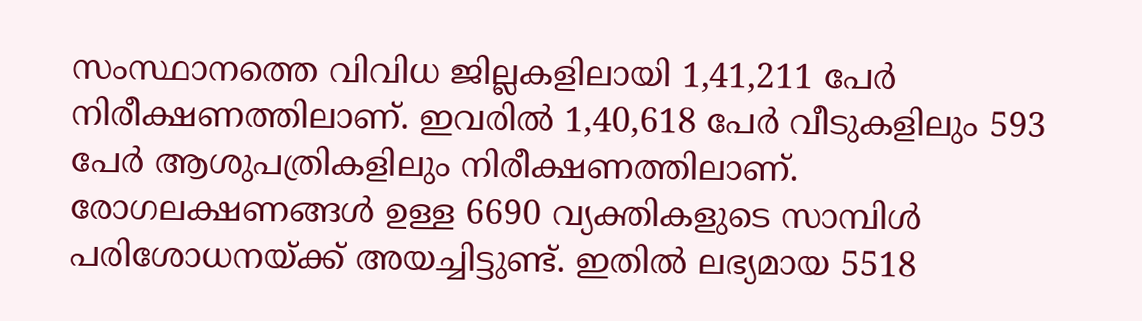സംസ്ഥാനത്തെ വിവിധ ജില്ലകളിലായി 1,41,211 പേര്‍ നിരീക്ഷണത്തിലാണ്. ഇവരില്‍ 1,40,618 പേര്‍ വീടുകളിലും 593 പേര്‍ ആശുപത്രികളിലും നിരീക്ഷണത്തിലാണ്. രോഗലക്ഷണങ്ങള്‍ ഉള്ള 6690 വ്യക്തികളുടെ സാമ്പിള്‍ പരിശോധനയ്ക്ക് അയച്ചിട്ടുണ്ട്. ഇതില്‍ ലഭ്യമായ 5518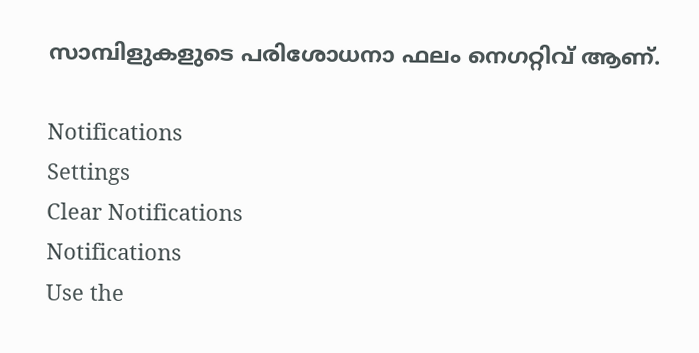സാമ്പിളുകളുടെ പരിശോധനാ ഫലം നെഗറ്റിവ് ആണ്.

Notifications
Settings
Clear Notifications
Notifications
Use the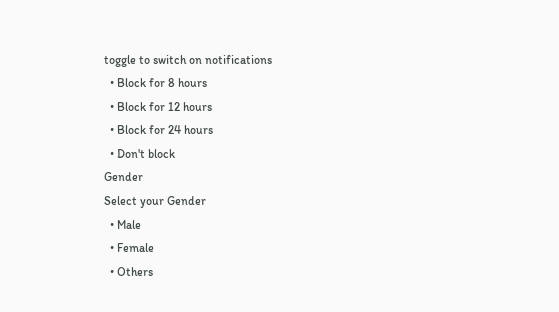toggle to switch on notifications
  • Block for 8 hours
  • Block for 12 hours
  • Block for 24 hours
  • Don't block
Gender
Select your Gender
  • Male
  • Female
  • Others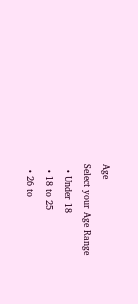Age
Select your Age Range
  • Under 18
  • 18 to 25
  • 26 to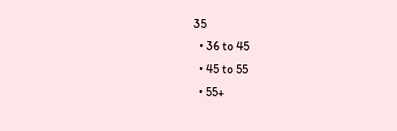35
  • 36 to 45
  • 45 to 55
  • 55+